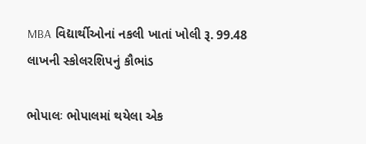MBA વિદ્યાર્થીઓનાં નકલી ખાતાં ખોલી રૂ. 99.48 લાખની સ્કોલરશિપનું કૌભાંડ

ભોપાલઃ ભોપાલમાં થયેલા એક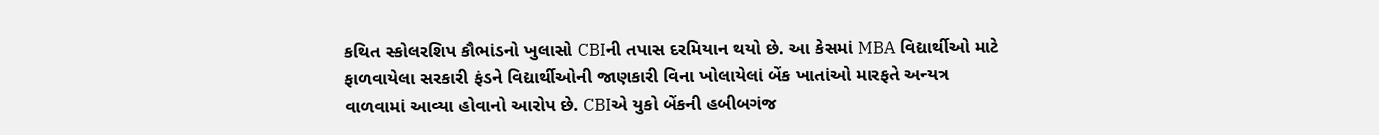કથિત સ્કોલરશિપ કૌભાંડનો ખુલાસો CBIની તપાસ દરમિયાન થયો છે. આ કેસમાં MBA વિદ્યાર્થીઓ માટે ફાળવાયેલા સરકારી ફંડને વિદ્યાર્થીઓની જાણકારી વિના ખોલાયેલાં બેંક ખાતાંઓ મારફતે અન્યત્ર વાળવામાં આવ્યા હોવાનો આરોપ છે. CBIએ યુકો બેંકની હબીબગંજ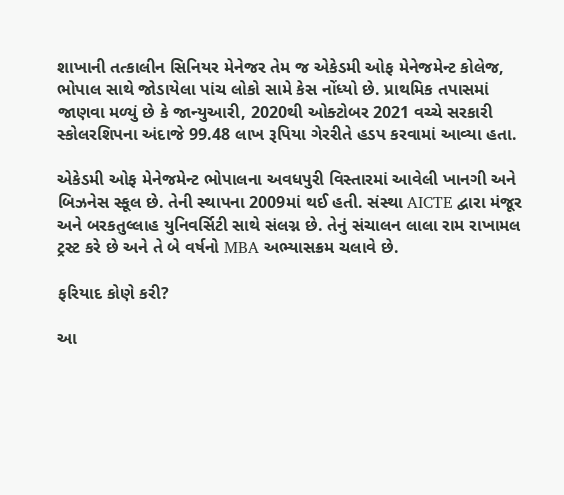શાખાની તત્કાલીન સિનિયર મેનેજર તેમ જ એકેડમી ઓફ મેનેજમેન્ટ કોલેજ, ભોપાલ સાથે જોડાયેલા પાંચ લોકો સામે કેસ નોંધ્યો છે. પ્રાથમિક તપાસમાં જાણવા મળ્યું છે કે જાન્યુઆરી, 2020થી ઓક્ટોબર 2021 વચ્ચે સરકારી સ્કોલરશિપના અંદાજે 99.48 લાખ રૂપિયા ગેરરીતે હડપ કરવામાં આવ્યા હતા.

એકેડમી ઓફ મેનેજમેન્ટ ભોપાલના અવધપુરી વિસ્તારમાં આવેલી ખાનગી અને બિઝનેસ સ્કૂલ છે. તેની સ્થાપના 2009માં થઈ હતી. સંસ્થા AICTE દ્વારા મંજૂર અને બરકતુલ્લાહ યુનિવર્સિટી સાથે સંલગ્ન છે. તેનું સંચાલન લાલા રામ રાખામલ ટ્રસ્ટ કરે છે અને તે બે વર્ષનો MBA અભ્યાસક્રમ ચલાવે છે.

ફરિયાદ કોણે કરી?

આ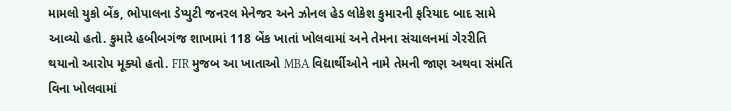મામલો યુકો બેંક, ભોપાલના ડેપ્યુટી જનરલ મેનેજર અને ઝોનલ હેડ લોકેશ કુમારની ફરિયાદ બાદ સામે આવ્યો હતો. કુમારે હબીબગંજ શાખામાં 118 બેંક ખાતાં ખોલવામાં અને તેમના સંચાલનમાં ગેરરીતિ થયાનો આરોપ મૂક્યો હતો. FIR મુજબ આ ખાતાઓ MBA વિદ્યાર્થીઓને નામે તેમની જાણ અથવા સંમતિ વિના ખોલવામાં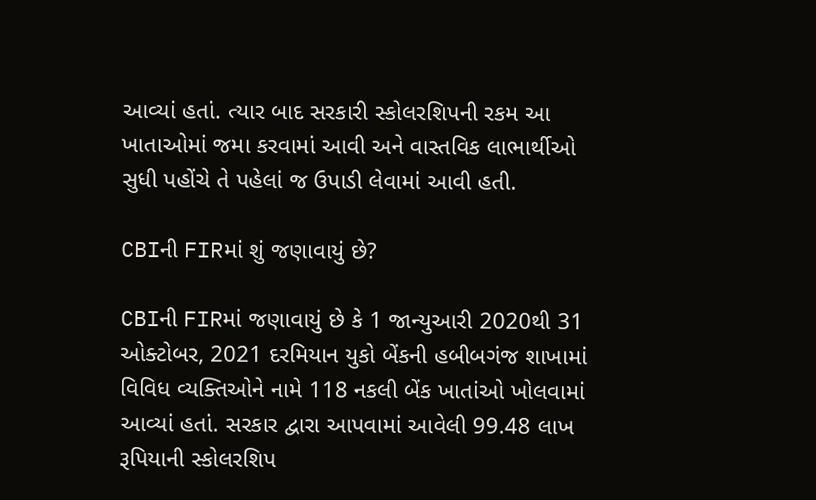આવ્યાં હતાં. ત્યાર બાદ સરકારી સ્કોલરશિપની રકમ આ ખાતાઓમાં જમા કરવામાં આવી અને વાસ્તવિક લાભાર્થીઓ સુધી પહોંચે તે પહેલાં જ ઉપાડી લેવામાં આવી હતી.

CBIની FIRમાં શું જણાવાયું છે?

CBIની FIRમાં જણાવાયું છે કે 1 જાન્યુઆરી 2020થી 31 ઓક્ટોબર, 2021 દરમિયાન યુકો બેંકની હબીબગંજ શાખામાં વિવિધ વ્યક્તિઓને નામે 118 નકલી બેંક ખાતાંઓ ખોલવામાં આવ્યાં હતાં. સરકાર દ્વારા આપવામાં આવેલી 99.48 લાખ રૂપિયાની સ્કોલરશિપ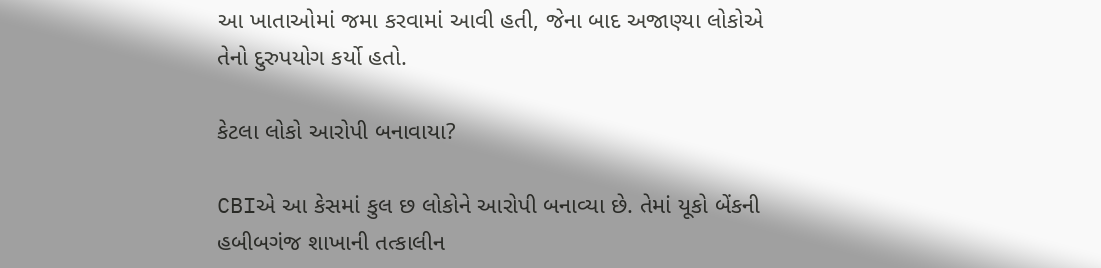આ ખાતાઓમાં જમા કરવામાં આવી હતી, જેના બાદ અજાણ્યા લોકોએ તેનો દુરુપયોગ કર્યો હતો.

કેટલા લોકો આરોપી બનાવાયા?

CBIએ આ કેસમાં કુલ છ લોકોને આરોપી બનાવ્યા છે. તેમાં યૂકો બેંકની હબીબગંજ શાખાની તત્કાલીન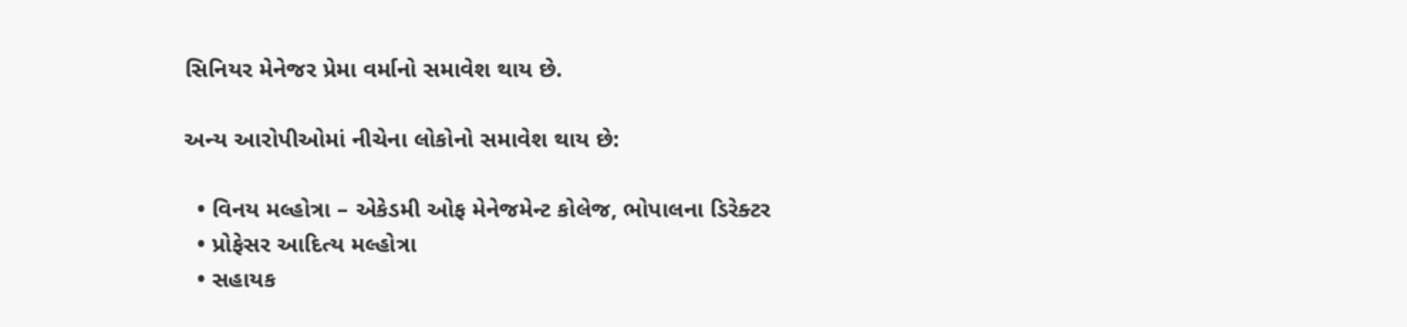સિનિયર મેનેજર પ્રેમા વર્માનો સમાવેશ થાય છે.

અન્ય આરોપીઓમાં નીચેના લોકોનો સમાવેશ થાય છે:

  • વિનય મલ્હોત્રા – એકેડમી ઓફ મેનેજમેન્ટ કોલેજ, ભોપાલના ડિરેક્ટર
  • પ્રોફેસર આદિત્ય મલ્હોત્રા
  • સહાયક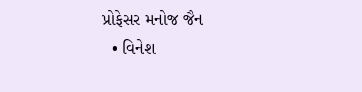પ્રોફેસર મનોજ જૈન
  • વિનેશ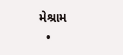મેશ્રામ
  •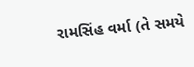રામસિંહ વર્મા (તે સમયે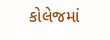કોલેજમાં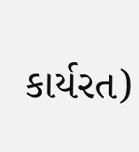કાર્યરત)